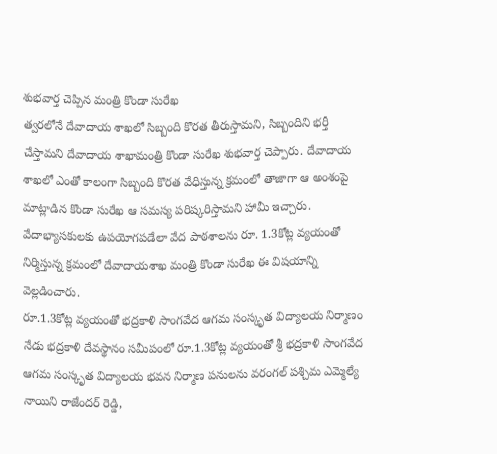శుభవార్త చెప్పిన మంత్రి కొండా సురేఖ
త్వరలోనే దేవాదాయ శాఖలో సిబ్బంది కొరత తీరుస్తామని, సిబ్బందిని భర్తీ చేస్తామని దేవాదాయ శాఖామంత్రి కొండా సురేఖ శుభవార్త చెప్పారు. దేవాదాయ శాఖలో ఎంతో కాలంగా సిబ్బంది కొరత వేధిస్తున్న క్రమంలో తాజాగా ఆ అంశంపై మాట్లాడిన కొండా సురేఖ ఆ సమస్య పరిష్కరిస్తామని హామీ ఇచ్చారు. వేదాభ్యాసకులకు ఉపయోగపడేలా వేద పాఠశాలను రూ. 1.3కోట్ల వ్యయంతో నిర్మిస్తున్న క్రమంలో దేవాదాయశాఖ మంత్రి కొండా సురేఖ ఈ విషయాన్ని వెల్లడించారు.
రూ.1.3కోట్ల వ్యయంతో భద్రకాళి సాంగవేద ఆగమ సంస్కృత విద్యాలయ నిర్మాణం
నేడు భద్రకాళి దేవస్థానం సమీపంలో రూ.1.3కోట్ల వ్యయంతో శ్రీ భద్రకాళి సాంగవేద ఆగమ సంస్కృత విద్యాలయ భవన నిర్మాణ పనులను వరంగల్ పశ్చిమ ఎమ్మెల్యే నాయిని రాజేందర్ రెడ్డి,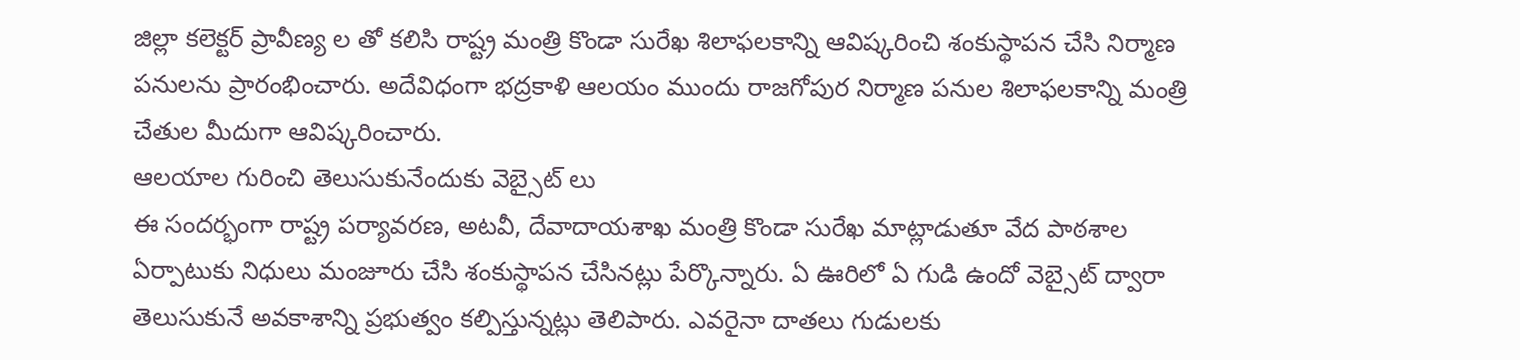జిల్లా కలెక్టర్ ప్రావీణ్య ల తో కలిసి రాష్ట్ర మంత్రి కొండా సురేఖ శిలాఫలకాన్ని ఆవిష్కరించి శంకుస్థాపన చేసి నిర్మాణ పనులను ప్రారంభించారు. అదేవిధంగా భద్రకాళి ఆలయం ముందు రాజగోపుర నిర్మాణ పనుల శిలాఫలకాన్ని మంత్రి చేతుల మీదుగా ఆవిష్కరించారు.
ఆలయాల గురించి తెలుసుకునేందుకు వెబ్సైట్ లు
ఈ సందర్భంగా రాష్ట్ర పర్యావరణ, అటవీ, దేవాదాయశాఖ మంత్రి కొండా సురేఖ మాట్లాడుతూ వేద పాఠశాల ఏర్పాటుకు నిధులు మంజూరు చేసి శంకుస్థాపన చేసినట్లు పేర్కొన్నారు. ఏ ఊరిలో ఏ గుడి ఉందో వెబ్సైట్ ద్వారా తెలుసుకునే అవకాశాన్ని ప్రభుత్వం కల్పిస్తున్నట్లు తెలిపారు. ఎవరైనా దాతలు గుడులకు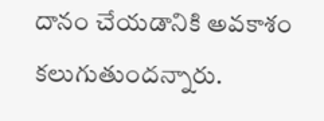దానం చేయడానికి అవకాశం కలుగుతుందన్నారు.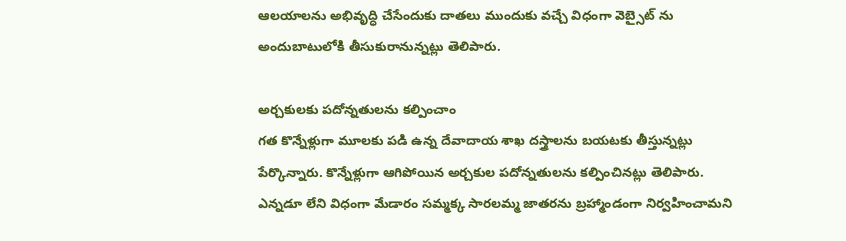ఆలయాలను అభివృద్ధి చేసేందుకు దాతలు ముందుకు వచ్చే విధంగా వెబ్సైట్ ను అందుబాటులోకి తీసుకురానున్నట్లు తెలిపారు.

అర్చకులకు పదోన్నతులను కల్పించాం
గత కొన్నేళ్లుగా మూలకు పడి ఉన్న దేవాదాయ శాఖ దస్త్రాలను బయటకు తీస్తున్నట్లు పేర్కొన్నారు. కొన్నేళ్లుగా ఆగిపోయిన అర్చకుల పదోన్నతులను కల్పించినట్లు తెలిపారు.
ఎన్నడూ లేని విధంగా మేడారం సమ్మక్క సారలమ్మ జాతరను బ్రహ్మాండంగా నిర్వహించామని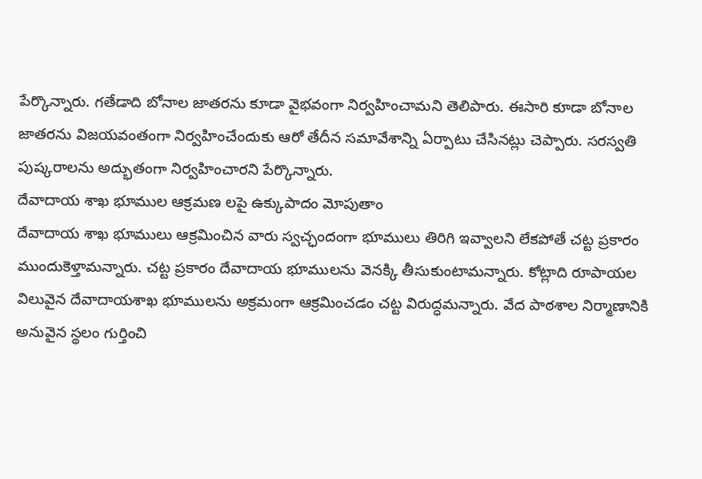పేర్కొన్నారు. గతేడాది బోనాల జాతరను కూడా వైభవంగా నిర్వహించామని తెలిపారు. ఈసారి కూడా బోనాల జాతరను విజయవంతంగా నిర్వహించేందుకు ఆరో తేదీన సమావేశాన్ని ఏర్పాటు చేసినట్లు చెప్పారు. సరస్వతి పుష్కరాలను అద్భుతంగా నిర్వహించారని పేర్కొన్నారు.
దేవాదాయ శాఖ భూముల ఆక్రమణ లపై ఉక్కుపాదం మోపుతాం
దేవాదాయ శాఖ భూములు ఆక్రమించిన వారు స్వచ్ఛందంగా భూములు తిరిగి ఇవ్వాలని లేకపోతే చట్ట ప్రకారం ముందుకెళ్తామన్నారు. చట్ట ప్రకారం దేవాదాయ భూములను వెనక్కి తీసుకుంటామన్నారు. కోట్లాది రూపాయల విలువైన దేవాదాయశాఖ భూములను అక్రమంగా ఆక్రమించడం చట్ట విరుద్ధమన్నారు. వేద పాఠశాల నిర్మాణానికి అనువైన స్థలం గుర్తించి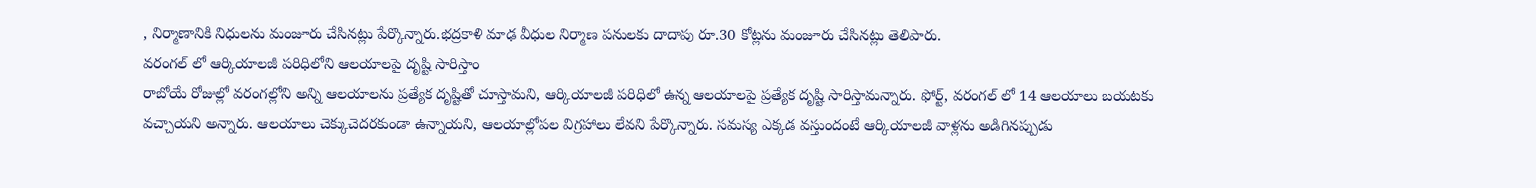, నిర్మాణానికి నిధులను మంజూరు చేసినట్లు పేర్కొన్నారు.భద్రకాళి మాఢ వీధుల నిర్మాణ పనులకు దాదాపు రూ.30 కోట్లను మంజూరు చేసినట్లు తెలిపారు.
వరంగల్ లో ఆర్కియాలజీ పరిధిలోని ఆలయాలపై దృష్టి సారిస్తాం
రాబోయే రోజుల్లో వరంగల్లోని అన్ని ఆలయాలను ప్రత్యేక దృష్టితో చూస్తామని, ఆర్కియాలజీ పరిధిలో ఉన్న ఆలయాలపై ప్రత్యేక దృష్టి సారిస్తామన్నారు. ఫోర్ట్, వరంగల్ లో 14 ఆలయాలు బయటకు వచ్చాయని అన్నారు. ఆలయాలు చెక్కుచెదరకుండా ఉన్నాయని, ఆలయాల్లోపల విగ్రహాలు లేవని పేర్కొన్నారు. సమస్య ఎక్కడ వస్తుందంటే ఆర్కియాలజీ వాళ్లను అడిగినప్పుడు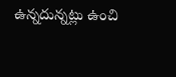ఉన్నదున్నట్లు ఉంచి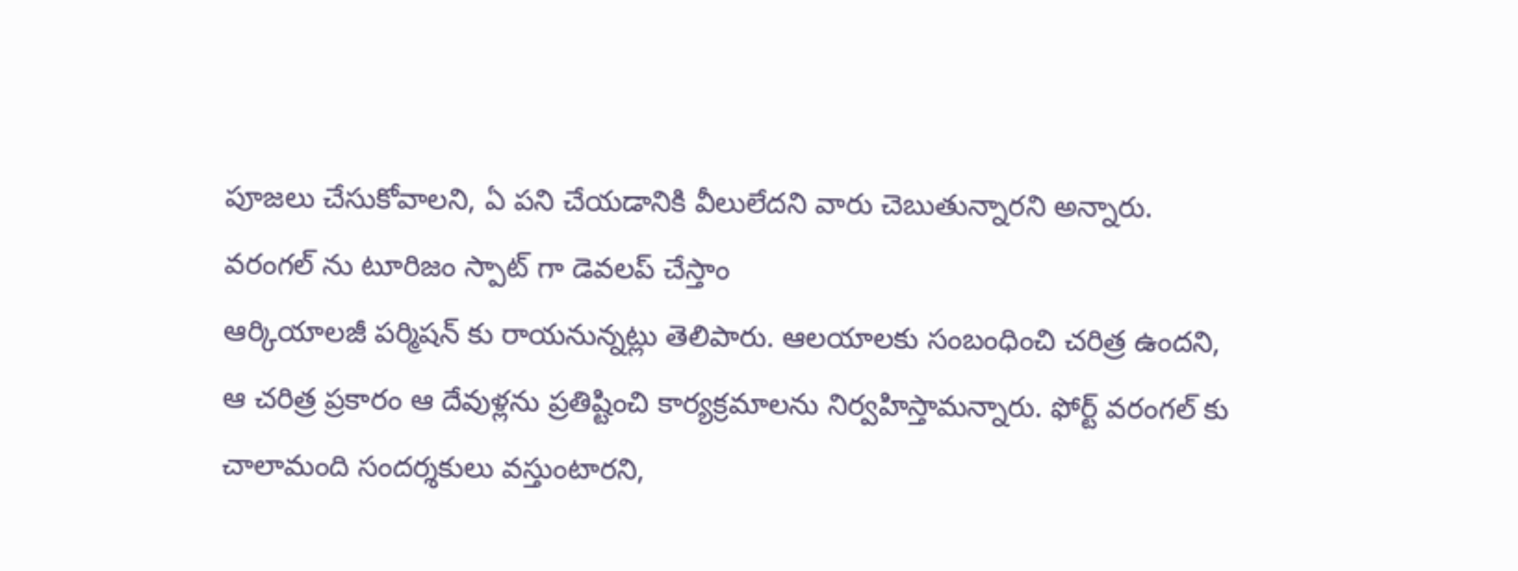పూజలు చేసుకోవాలని, ఏ పని చేయడానికి వీలులేదని వారు చెబుతున్నారని అన్నారు.
వరంగల్ ను టూరిజం స్పాట్ గా డెవలప్ చేస్తాం
ఆర్కియాలజీ పర్మిషన్ కు రాయనున్నట్లు తెలిపారు. ఆలయాలకు సంబంధించి చరిత్ర ఉందని, ఆ చరిత్ర ప్రకారం ఆ దేవుళ్లను ప్రతిష్టించి కార్యక్రమాలను నిర్వహిస్తామన్నారు. ఫోర్ట్ వరంగల్ కు చాలామంది సందర్శకులు వస్తుంటారని,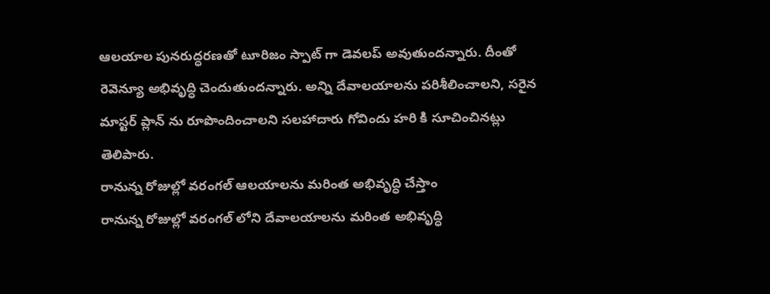ఆలయాల పునరుద్ధరణతో టూరిజం స్పాట్ గా డెవలప్ అవుతుందన్నారు. దీంతో రెవెన్యూ అభివృద్ధి చెందుతుందన్నారు. అన్ని దేవాలయాలను పరిశీలించాలని, సరైన మాస్టర్ ప్లాన్ ను రూపొందించాలని సలహాదారు గోవిందు హరి కి సూచించినట్లు తెలిపారు.
రానున్న రోజుల్లో వరంగల్ ఆలయాలను మరింత అభివృద్ధి చేస్తాం
రానున్న రోజుల్లో వరంగల్ లోని దేవాలయాలను మరింత అభివృద్ధి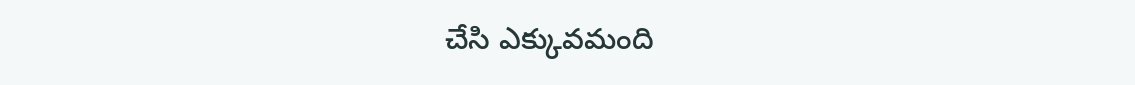చేసి ఎక్కువమంది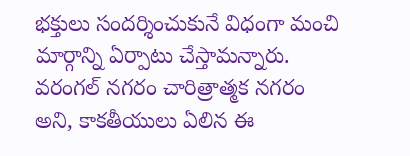భక్తులు సందర్శించుకునే విధంగా మంచి మార్గాన్ని ఏర్పాటు చేస్తామన్నారు. వరంగల్ నగరం చారిత్రాత్మక నగరం అని, కాకతీయులు ఏలిన ఈ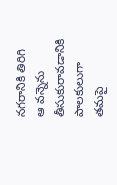నగరానికి తిరిగి ఆ వన్నెను తీసుకురావడానికి పాలకులుగా తమపై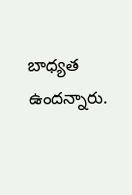బాధ్యత ఉందన్నారు.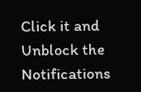Click it and Unblock the Notifications